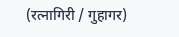(रत्नागिरी / गुहागर)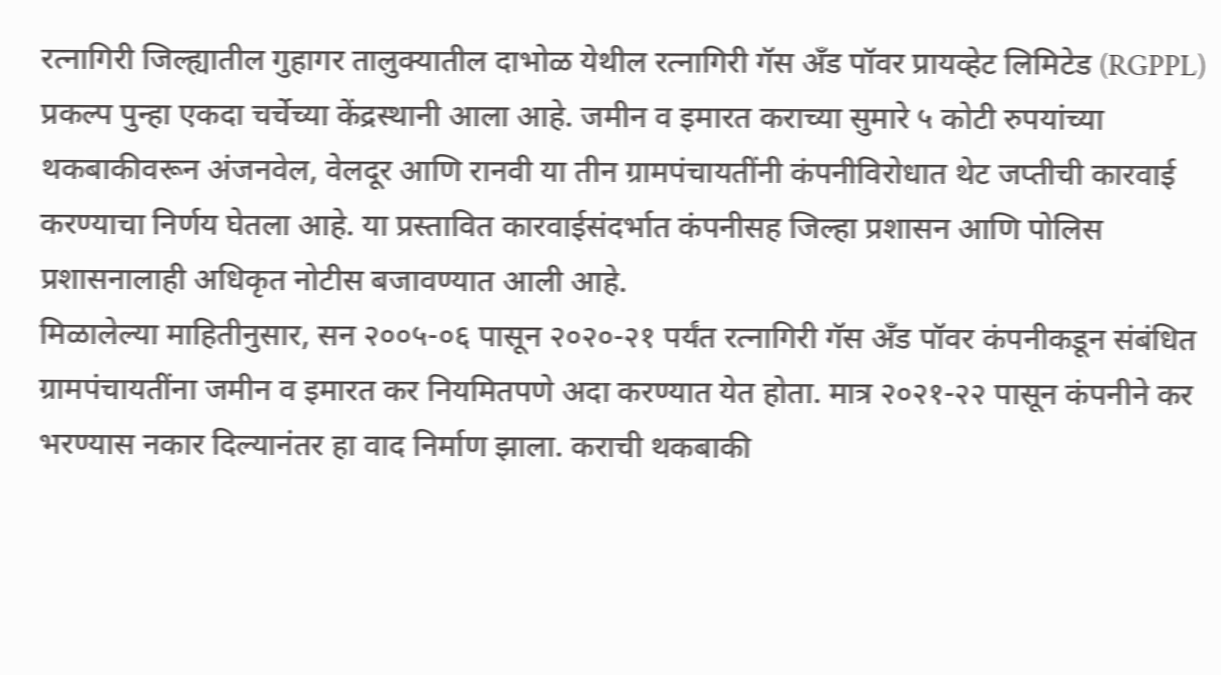रत्नागिरी जिल्ह्यातील गुहागर तालुक्यातील दाभोळ येथील रत्नागिरी गॅस अँड पॉवर प्रायव्हेट लिमिटेड (RGPPL) प्रकल्प पुन्हा एकदा चर्चेच्या केंद्रस्थानी आला आहे. जमीन व इमारत कराच्या सुमारे ५ कोटी रुपयांच्या थकबाकीवरून अंजनवेल, वेलदूर आणि रानवी या तीन ग्रामपंचायतींनी कंपनीविरोधात थेट जप्तीची कारवाई करण्याचा निर्णय घेतला आहे. या प्रस्तावित कारवाईसंदर्भात कंपनीसह जिल्हा प्रशासन आणि पोलिस प्रशासनालाही अधिकृत नोटीस बजावण्यात आली आहे.
मिळालेल्या माहितीनुसार, सन २००५-०६ पासून २०२०-२१ पर्यंत रत्नागिरी गॅस अँड पॉवर कंपनीकडून संबंधित ग्रामपंचायतींना जमीन व इमारत कर नियमितपणे अदा करण्यात येत होता. मात्र २०२१-२२ पासून कंपनीने कर भरण्यास नकार दिल्यानंतर हा वाद निर्माण झाला. कराची थकबाकी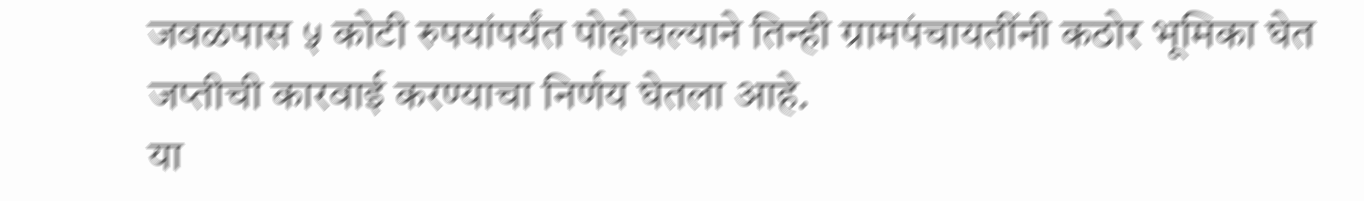जवळपास ५ कोटी रुपयांपर्यंत पोहोचल्याने तिन्ही ग्रामपंचायतींनी कठोर भूमिका घेत जप्तीची कारवाई करण्याचा निर्णय घेतला आहे.
या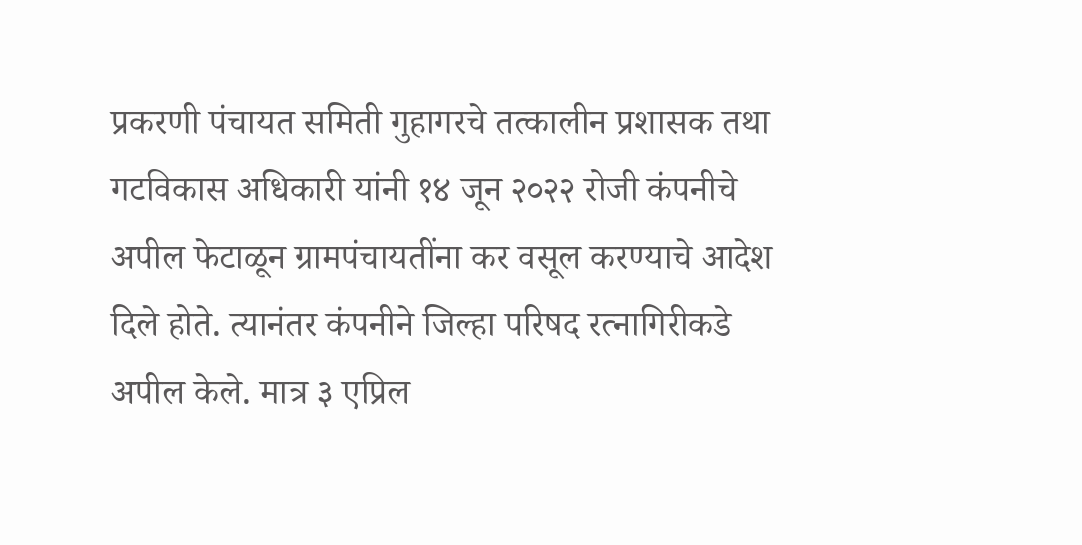प्रकरणी पंचायत समिती गुहागरचे तत्कालीन प्रशासक तथा गटविकास अधिकारी यांनी १४ जून २०२२ रोजी कंपनीचे अपील फेटाळून ग्रामपंचायतींना कर वसूल करण्याचे आदेश दिले होते. त्यानंतर कंपनीने जिल्हा परिषद रत्नागिरीकडे अपील केले. मात्र ३ एप्रिल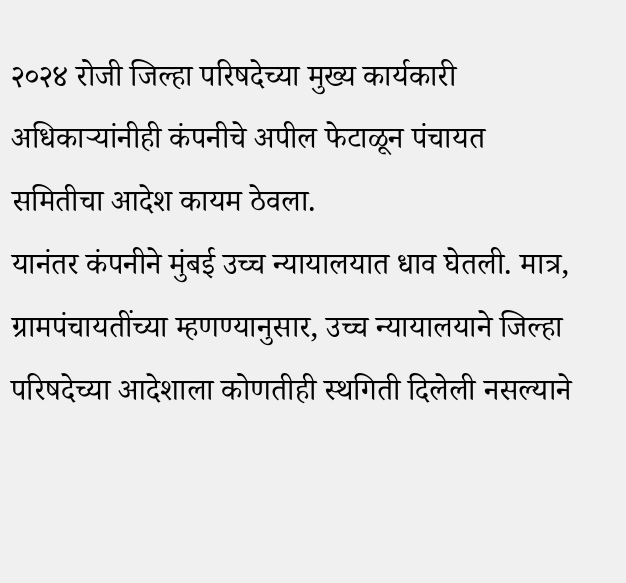२०२४ रोजी जिल्हा परिषदेच्या मुख्य कार्यकारी अधिकाऱ्यांनीही कंपनीचे अपील फेटाळून पंचायत समितीचा आदेश कायम ठेवला.
यानंतर कंपनीने मुंबई उच्च न्यायालयात धाव घेतली. मात्र, ग्रामपंचायतींच्या म्हणण्यानुसार, उच्च न्यायालयाने जिल्हा परिषदेच्या आदेशाला कोणतीही स्थगिती दिलेली नसल्याने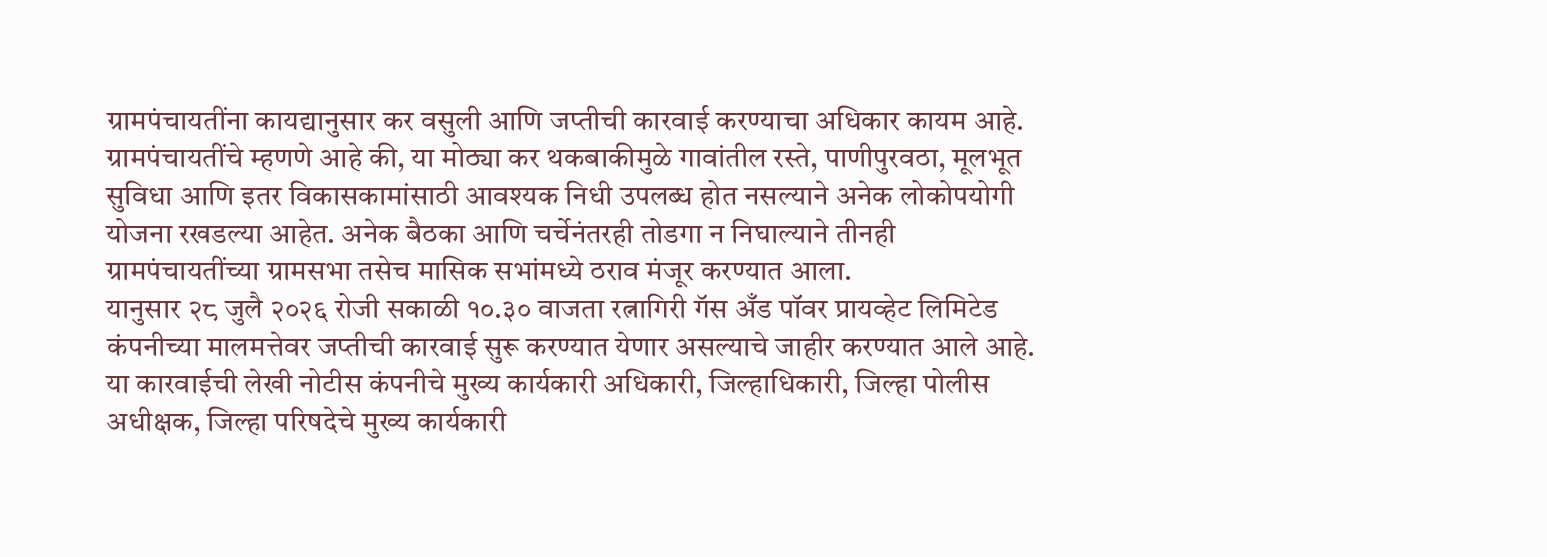ग्रामपंचायतींना कायद्यानुसार कर वसुली आणि जप्तीची कारवाई करण्याचा अधिकार कायम आहे.
ग्रामपंचायतींचे म्हणणे आहे की, या मोठ्या कर थकबाकीमुळे गावांतील रस्ते, पाणीपुरवठा, मूलभूत सुविधा आणि इतर विकासकामांसाठी आवश्यक निधी उपलब्ध होत नसल्याने अनेक लोकोपयोगी योजना रखडल्या आहेत. अनेक बैठका आणि चर्चेनंतरही तोडगा न निघाल्याने तीनही ग्रामपंचायतींच्या ग्रामसभा तसेच मासिक सभांमध्ये ठराव मंजूर करण्यात आला.
यानुसार २८ जुलै २०२६ रोजी सकाळी १०.३० वाजता रत्नागिरी गॅस अँड पॉवर प्रायव्हेट लिमिटेड कंपनीच्या मालमत्तेवर जप्तीची कारवाई सुरू करण्यात येणार असल्याचे जाहीर करण्यात आले आहे. या कारवाईची लेखी नोटीस कंपनीचे मुख्य कार्यकारी अधिकारी, जिल्हाधिकारी, जिल्हा पोलीस अधीक्षक, जिल्हा परिषदेचे मुख्य कार्यकारी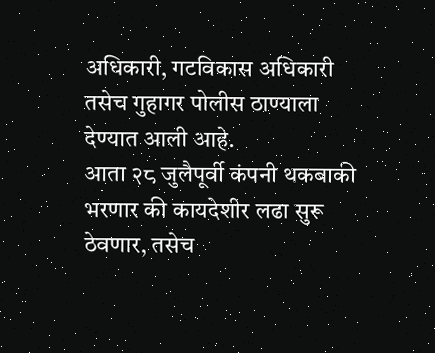अधिकारी, गटविकास अधिकारी तसेच गुहागर पोलीस ठाण्याला देण्यात आली आहे.
आता २८ जुलैपूर्वी कंपनी थकबाकी भरणार की कायदेशीर लढा सुरू ठेवणार, तसेच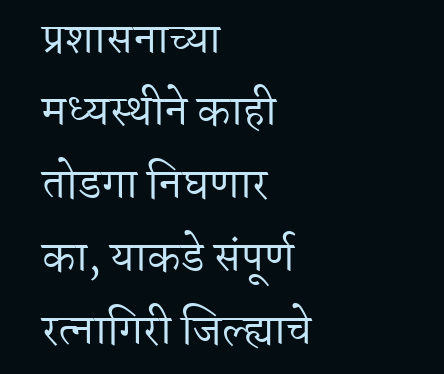प्रशासनाच्या मध्यस्थीने काही तोडगा निघणार का, याकडे संपूर्ण रत्नागिरी जिल्ह्याचे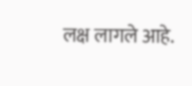लक्ष लागले आहे.